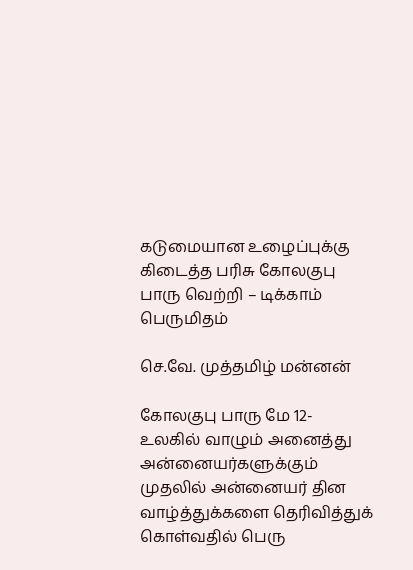கடுமையான உழைப்புக்கு கிடைத்த பரிசு கோலகுபு பாரு வெற்றி – டிக்காம் பெருமிதம்

செ.வே. முத்தமிழ் மன்னன்

கோலகுபு பாரு மே 12-
உலகில் வாழும் அனைத்து அன்னையர்களுக்கும் முதலில் அன்னையர் தின வாழ்த்துக்களை தெரிவித்துக் கொள்வதில் பெரு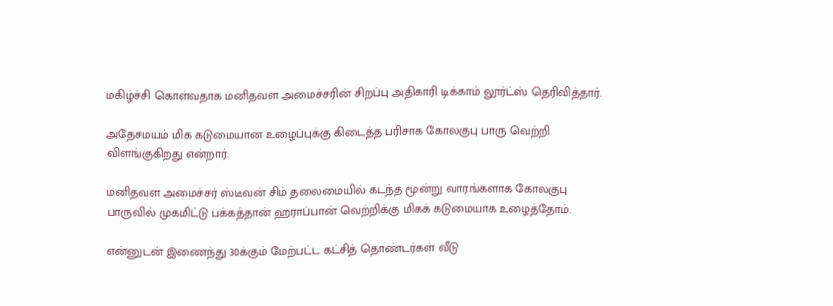மகிழ்ச்சி கொள்வதாக மனிதவள அமைச்சரின் சிறப்பு அதிகாரி டிக்காம் லூர்ட்ஸ் தெரிவித்தார்.

அதேசமயம் மிக கடுமையான உழைப்புக்கு கிடைத்த பரிசாக கோலகுபு பாரு வெற்றி விளங்குகிறது என்றார்.

மனிதவள அமைச்சர் ஸ்டீவன் சிம் தலைமையில் கடந்த மூன்று வாரங்களாக கோலகுபு பாருவில் முகமிட்டு பக்கத்தான் ஹராப்பான் வெற்றிக்கு மிகக் கடுமையாக உழைத்தோம்.

என்னுடன் இணைந்து 30க்கும் மேற்பட்ட கட்சித் தொண்டர்கள் வீடு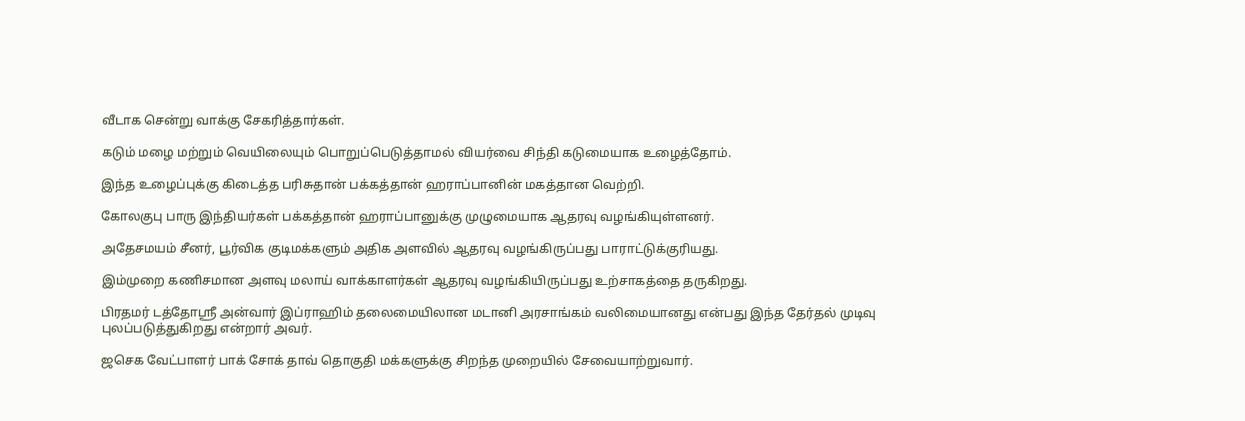வீடாக சென்று வாக்கு சேகரித்தார்கள்.

கடும் மழை மற்றும் வெயிலையும் பொறுப்பெடுத்தாமல் வியர்வை சிந்தி கடுமையாக உழைத்தோம்.

இந்த உழைப்புக்கு கிடைத்த பரிசுதான் பக்கத்தான் ஹராப்பானின் மகத்தான வெற்றி.

கோலகுபு பாரு இந்தியர்கள் பக்கத்தான் ஹராப்பானுக்கு முழுமையாக ஆதரவு வழங்கியுள்ளனர்.

அதேசமயம் சீனர், பூர்விக குடிமக்களும் அதிக அளவில் ஆதரவு வழங்கிருப்பது பாராட்டுக்குரியது.

இம்முறை கணிசமான அளவு மலாய் வாக்காளர்கள் ஆதரவு வழங்கியிருப்பது உற்சாகத்தை தருகிறது.

பிரதமர் டத்தோஸ்ரீ அன்வார் இப்ராஹிம் தலைமையிலான மடானி அரசாங்கம் வலிமையானது என்பது இந்த தேர்தல் முடிவு புலப்படுத்துகிறது என்றார் அவர்.

ஜசெக வேட்பாளர் பாக் சோக் தாவ் தொகுதி மக்களுக்கு சிறந்த முறையில் சேவையாற்றுவார்.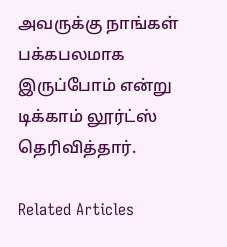அவருக்கு நாங்கள் பக்கபலமாக இருப்போம் என்று டிக்காம் லூர்ட்ஸ் தெரிவித்தார்.

Related Articles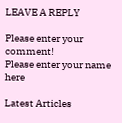LEAVE A REPLY

Please enter your comment!
Please enter your name here

Latest Articles